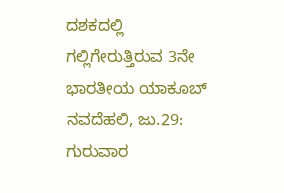ದಶಕದಲ್ಲಿ ಗಲ್ಲಿಗೇರುತ್ತಿರುವ 3ನೇ ಭಾರತೀಯ ಯಾಕೂಬ್
ನವದೆಹಲಿ, ಜು.29: ಗುರುವಾರ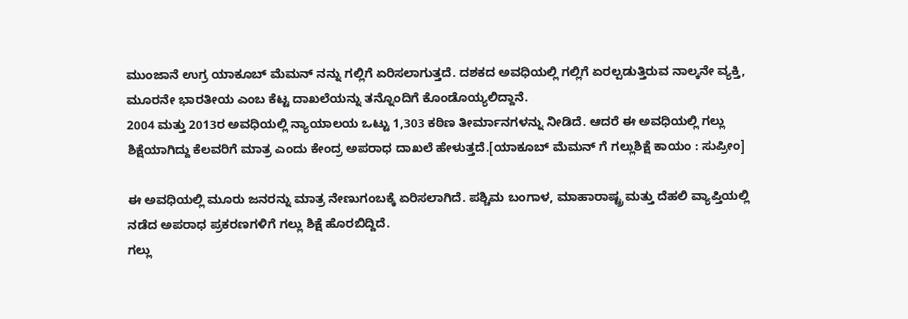ಮುಂಜಾನೆ ಉಗ್ರ ಯಾಕೂಬ್ ಮೆಮನ್ ನನ್ನು ಗಲ್ಲಿಗೆ ಏರಿಸಲಾಗುತ್ತದೆ. ದಶಕದ ಅವಧಿಯಲ್ಲಿ ಗಲ್ಲಿಗೆ ಏರಲ್ಪಡುತ್ತಿರುವ ನಾಲ್ಕನೇ ವ್ಯಕ್ತಿ, ಮೂರನೇ ಭಾರತೀಯ ಎಂಬ ಕೆಟ್ಟ ದಾಖಲೆಯನ್ನು ತನ್ನೊಂದಿಗೆ ಕೊಂಡೊಯ್ಯಲಿದ್ದಾನೆ.
2004 ಮತ್ತು 2013ರ ಅವಧಿಯಲ್ಲಿ ನ್ಯಾಯಾಲಯ ಒಟ್ಟು 1,303 ಕಠಿಣ ತೀರ್ಮಾನಗಳನ್ನು ನೀಡಿದೆ. ಆದರೆ ಈ ಅವಧಿಯಲ್ಲಿ ಗಲ್ಲು ಶಿಕ್ಷೆಯಾಗಿದ್ದು ಕೆಲವರಿಗೆ ಮಾತ್ರ ಎಂದು ಕೇಂದ್ರ ಅಪರಾಧ ದಾಖಲೆ ಹೇಳುತ್ತದೆ.[ಯಾಕೂಬ್ ಮೆಮನ್ ಗೆ ಗಲ್ಲುಶಿಕ್ಷೆ ಕಾಯಂ : ಸುಪ್ರೀಂ]

ಈ ಅವಧಿಯಲ್ಲಿ ಮೂರು ಜನರನ್ನು ಮಾತ್ರ ನೇಣುಗಂಬಕ್ಕೆ ಏರಿಸಲಾಗಿದೆ. ಪಶ್ಚಿಮ ಬಂಗಾಳ, ಮಾಹಾರಾಷ್ಟ್ರ ಮತ್ತು ದೆಹಲಿ ವ್ಯಾಪ್ತಿಯಲ್ಲಿ ನಡೆದ ಅಪರಾಧ ಪ್ರಕರಣಗಳಿಗೆ ಗಲ್ಲು ಶಿಕ್ಷೆ ಹೊರಬಿದ್ದಿದೆ.
ಗಲ್ಲು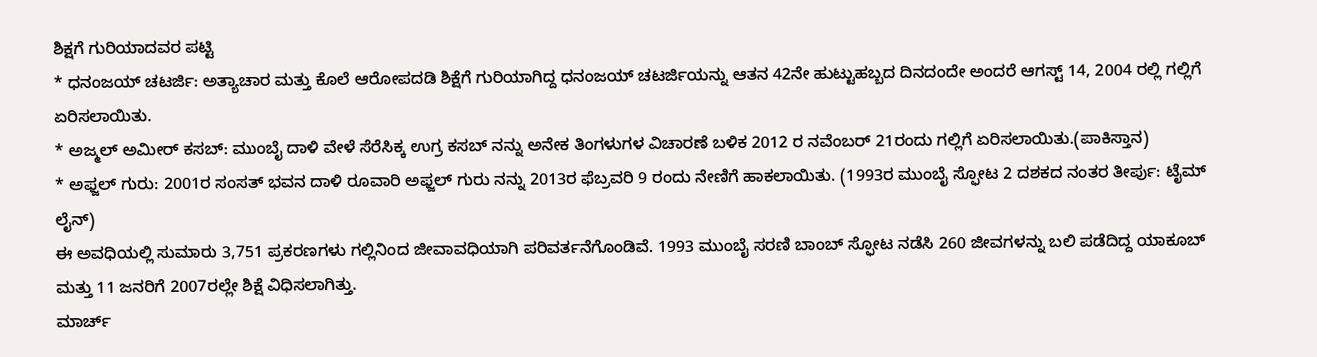ಶಿಕ್ಷಗೆ ಗುರಿಯಾದವರ ಪಟ್ಟಿ
* ಧನಂಜಯ್ ಚಟರ್ಜಿ: ಅತ್ಯಾಚಾರ ಮತ್ತು ಕೊಲೆ ಆರೋಪದಡಿ ಶಿಕ್ಷೆಗೆ ಗುರಿಯಾಗಿದ್ದ ಧನಂಜಯ್ ಚಟರ್ಜಿಯನ್ನು ಆತನ 42ನೇ ಹುಟ್ಟುಹಬ್ಬದ ದಿನದಂದೇ ಅಂದರೆ ಆಗಸ್ಟ್ 14, 2004 ರಲ್ಲಿ ಗಲ್ಲಿಗೆ ಏರಿಸಲಾಯಿತು.
* ಅಜ್ಮಲ್ ಅಮೀರ್ ಕಸಬ್: ಮುಂಬೈ ದಾಳಿ ವೇಳೆ ಸೆರೆಸಿಕ್ಕ ಉಗ್ರ ಕಸಬ್ ನನ್ನು ಅನೇಕ ತಿಂಗಳುಗಳ ವಿಚಾರಣೆ ಬಳಿಕ 2012 ರ ನವೆಂಬರ್ 21ರಂದು ಗಲ್ಲಿಗೆ ಏರಿಸಲಾಯಿತು.(ಪಾಕಿಸ್ತಾನ)
* ಅಫ್ಜಲ್ ಗುರು: 2001ರ ಸಂಸತ್ ಭವನ ದಾಳಿ ರೂವಾರಿ ಅಫ್ಜಲ್ ಗುರು ನನ್ನು 2013ರ ಫೆಬ್ರವರಿ 9 ರಂದು ನೇಣಿಗೆ ಹಾಕಲಾಯಿತು. (1993ರ ಮುಂಬೈ ಸ್ಫೋಟ 2 ದಶಕದ ನಂತರ ತೀರ್ಪು: ಟೈಮ್ ಲೈನ್)
ಈ ಅವಧಿಯಲ್ಲಿ ಸುಮಾರು 3,751 ಪ್ರಕರಣಗಳು ಗಲ್ಲಿನಿಂದ ಜೀವಾವಧಿಯಾಗಿ ಪರಿವರ್ತನೆಗೊಂಡಿವೆ. 1993 ಮುಂಬೈ ಸರಣಿ ಬಾಂಬ್ ಸ್ಫೋಟ ನಡೆಸಿ 260 ಜೀವಗಳನ್ನು ಬಲಿ ಪಡೆದಿದ್ದ ಯಾಕೂಬ್ ಮತ್ತು 11 ಜನರಿಗೆ 2007ರಲ್ಲೇ ಶಿಕ್ಷೆ ವಿಧಿಸಲಾಗಿತ್ತು.
ಮಾರ್ಚ್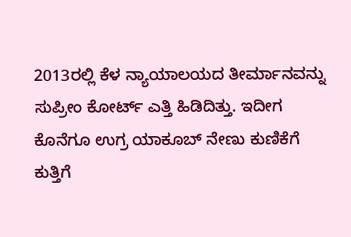2013ರಲ್ಲಿ ಕೆಳ ನ್ಯಾಯಾಲಯದ ತೀರ್ಮಾನವನ್ನು ಸುಪ್ರೀಂ ಕೋರ್ಟ್ ಎತ್ತಿ ಹಿಡಿದಿತ್ತು. ಇದೀಗ ಕೊನೆಗೂ ಉಗ್ರ ಯಾಕೂಬ್ ನೇಣು ಕುಣಿಕೆಗೆ ಕುತ್ತಿಗೆ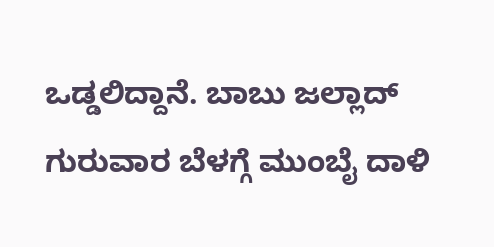ಒಡ್ಡಲಿದ್ದಾನೆ. ಬಾಬು ಜಲ್ಲಾದ್ ಗುರುವಾರ ಬೆಳಗ್ಗೆ ಮುಂಬೈ ದಾಳಿ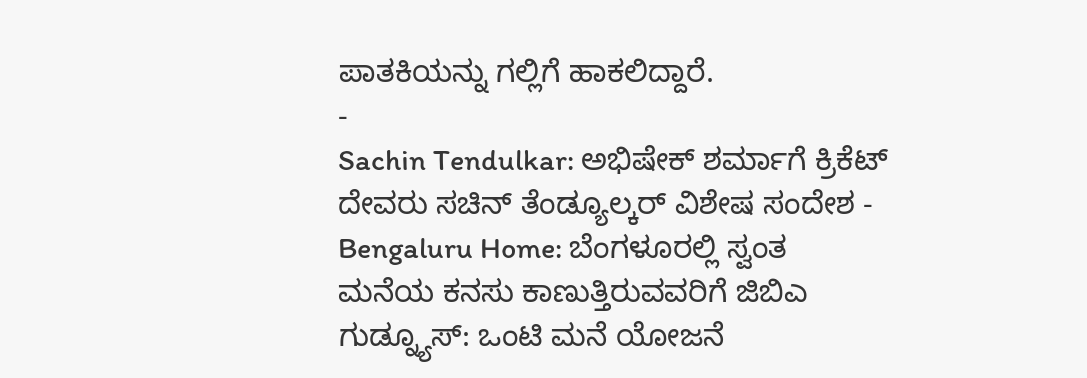ಪಾತಕಿಯನ್ನು ಗಲ್ಲಿಗೆ ಹಾಕಲಿದ್ದಾರೆ.
-
Sachin Tendulkar: ಅಭಿಷೇಕ್ ಶರ್ಮಾಗೆ ಕ್ರಿಕೆಟ್ ದೇವರು ಸಚಿನ್ ತೆಂಡ್ಯೂಲ್ಕರ್ ವಿಶೇಷ ಸಂದೇಶ -
Bengaluru Home: ಬೆಂಗಳೂರಲ್ಲಿ ಸ್ವಂತ ಮನೆಯ ಕನಸು ಕಾಣುತ್ತಿರುವವರಿಗೆ ಜಿಬಿಎ ಗುಡ್ನ್ಯೂಸ್: ಒಂಟಿ ಮನೆ ಯೋಜನೆ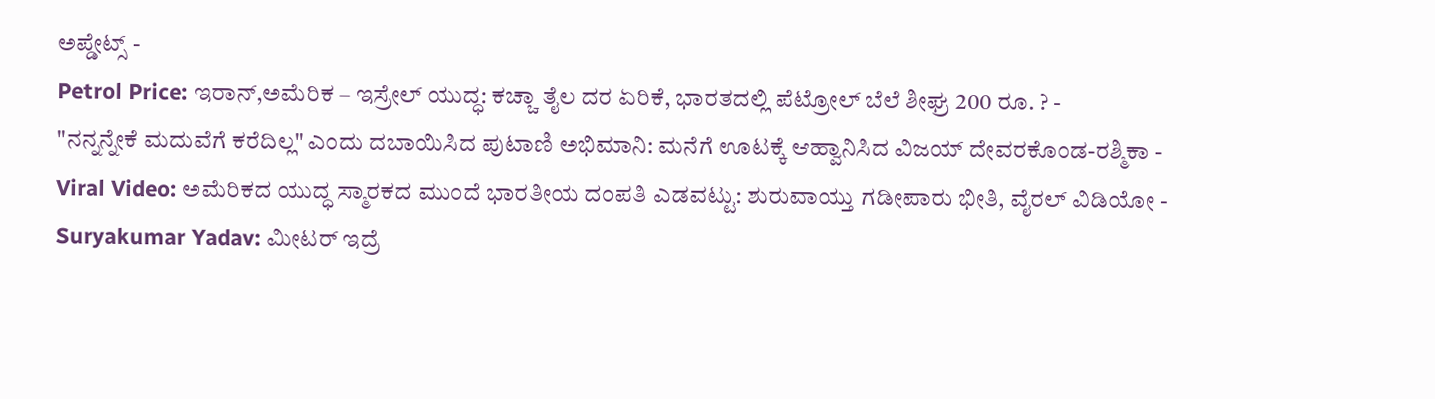ಅಪ್ಡೇಟ್ಸ್ -
Petrol Price: ಇರಾನ್,ಅಮೆರಿಕ – ಇಸ್ರೇಲ್ ಯುದ್ಧ: ಕಚ್ಚಾ ತೈಲ ದರ ಏರಿಕೆ, ಭಾರತದಲ್ಲಿ ಪೆಟ್ರೋಲ್ ಬೆಲೆ ಶೀಘ್ರ 200 ರೂ. ? -
"ನನ್ನನ್ನೇಕೆ ಮದುವೆಗೆ ಕರೆದಿಲ್ಲ" ಎಂದು ದಬಾಯಿಸಿದ ಪುಟಾಣಿ ಅಭಿಮಾನಿ: ಮನೆಗೆ ಊಟಕ್ಕೆ ಆಹ್ವಾನಿಸಿದ ವಿಜಯ್ ದೇವರಕೊಂಡ-ರಶ್ಮಿಕಾ -
Viral Video: ಅಮೆರಿಕದ ಯುದ್ಧ ಸ್ಮಾರಕದ ಮುಂದೆ ಭಾರತೀಯ ದಂಪತಿ ಎಡವಟ್ಟು: ಶುರುವಾಯ್ತು ಗಡೀಪಾರು ಭೀತಿ, ವೈರಲ್ ವಿಡಿಯೋ -
Suryakumar Yadav: ಮೀಟರ್ ಇದ್ರೆ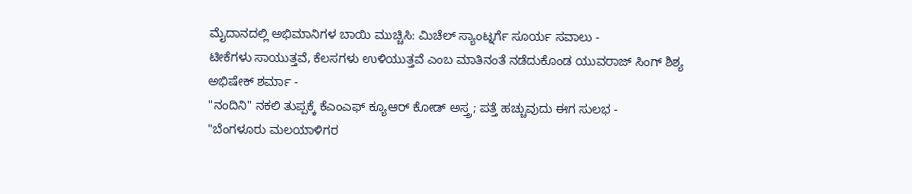ಮೈದಾನದಲ್ಲಿ ಅಭಿಮಾನಿಗಳ ಬಾಯಿ ಮುಚ್ಚಿಸಿ: ಮಿಚೆಲ್ ಸ್ಯಾಂಟ್ನರ್ಗೆ ಸೂರ್ಯ ಸವಾಲು -
ಟೀಕೆಗಳು ಸಾಯುತ್ತವೆ, ಕೆಲಸಗಳು ಉಳಿಯುತ್ತವೆ ಎಂಬ ಮಾತಿನಂತೆ ನಡೆದುಕೊಂಡ ಯುವರಾಜ್ ಸಿಂಗ್ ಶಿಶ್ಯ ಅಭಿಷೇಕ್ ಶರ್ಮಾ -
"ನಂದಿನಿ" ನಕಲಿ ತುಪ್ಪಕ್ಕೆ ಕೆಎಂಎಫ್ ಕ್ಯೂಆರ್ ಕೋಡ್ ಅಸ್ತ್ರ; ಪತ್ತೆ ಹಚ್ಚುವುದು ಈಗ ಸುಲಭ -
"ಬೆಂಗಳೂರು ಮಲಯಾಳಿಗರ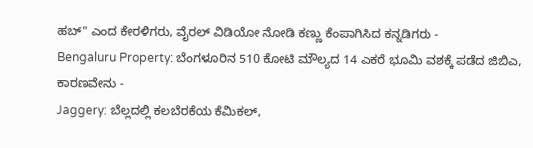ಹಬ್" ಎಂದ ಕೇರಳಿಗರು, ವೈರಲ್ ವಿಡಿಯೋ ನೋಡಿ ಕಣ್ಣು ಕೆಂಪಾಗಿಸಿದ ಕನ್ನಡಿಗರು -
Bengaluru Property: ಬೆಂಗಳೂರಿನ 510 ಕೋಟಿ ಮೌಲ್ಯದ 14 ಎಕರೆ ಭೂಮಿ ವಶಕ್ಕೆ ಪಡೆದ ಜಿಬಿಎ, ಕಾರಣವೇನು -
Jaggery: ಬೆಲ್ಲದಲ್ಲಿ ಕಲಬೆರಕೆಯ ಕೆಮಿಕಲ್,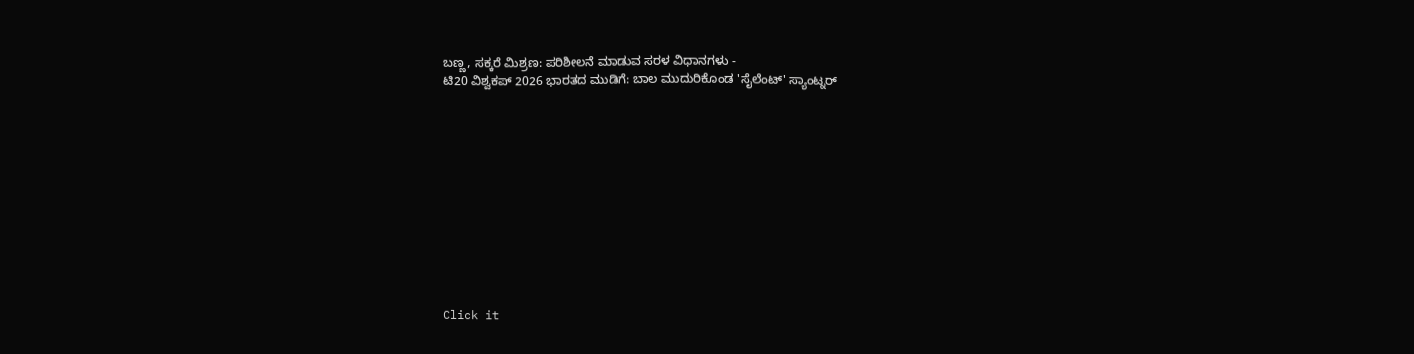ಬಣ್ಣ, ಸಕ್ಕರೆ ಮಿಶ್ರಣ: ಪರಿಶೀಲನೆ ಮಾಡುವ ಸರಳ ವಿಧಾನಗಳು -
ಟಿ20 ವಿಶ್ವಕಪ್ 2026 ಭಾರತದ ಮುಡಿಗೆ: ಬಾಲ ಮುದುರಿಕೊಂಡ 'ಸೈಲೆಂಟ್' ಸ್ಯಾಂಟ್ನರ್












Click it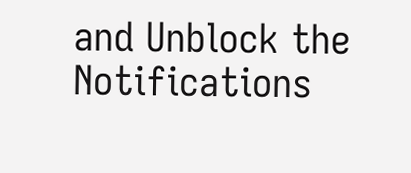and Unblock the Notifications